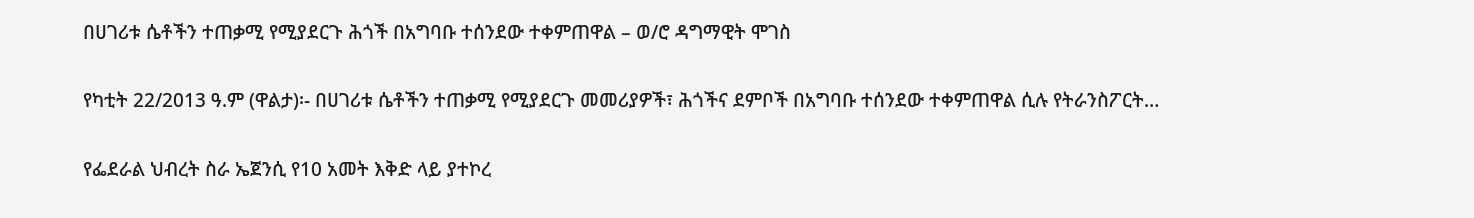በሀገሪቱ ሴቶችን ተጠቃሚ የሚያደርጉ ሕጎች በአግባቡ ተሰንደው ተቀምጠዋል – ወ/ሮ ዳግማዊት ሞገስ

የካቲት 22/2013 ዓ.ም (ዋልታ)፡- በሀገሪቱ ሴቶችን ተጠቃሚ የሚያደርጉ መመሪያዎች፣ ሕጎችና ደምቦች በአግባቡ ተሰንደው ተቀምጠዋል ሲሉ የትራንስፖርት…

የፌደራል ህብረት ስራ ኤጀንሲ የ10 አመት እቅድ ላይ ያተኮረ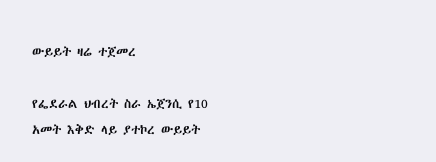ውይይት ዛሬ ተጀመረ

የፌደራል ህብረት ስራ ኤጀንሲ የ10 አመት እቅድ ላይ ያተኮረ ውይይት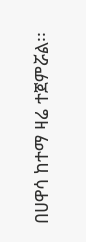በሀዋሳ ከተማ ዛሬ ተጀምሯል፡፡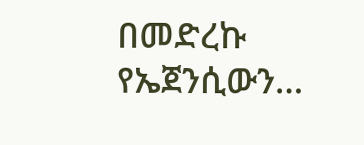በመድረኩ የኤጀንሲውን…